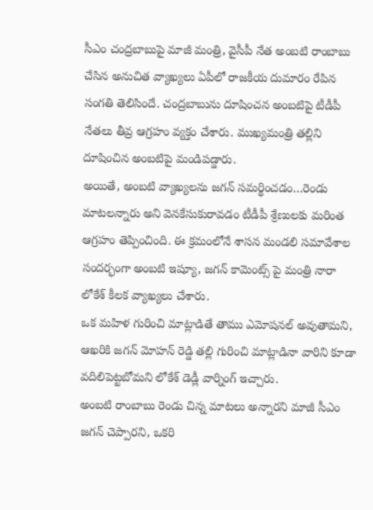సీఎం చంద్రబాబుపై మాజీ మంత్రి, వైసీపీ నేత అంబటి రాంబాబు చేసిన అనుచిత వ్యాఖ్యలు ఏపీలో రాజకీయ దుమారం రేపిన సంగతి తెలిసిందే. చంద్రబాబును దూషించన అంబటిపై టీడీపీ నేతలు తీవ్ర ఆగ్రహం వ్యక్తం చేశారు. ముఖ్యమంత్రి తల్లిని దూషించిన అంబటిపై మండిపడ్డారు.
అయితే, అంబటి వ్యాఖ్యలను జగన్ సమర్థించడం…రెండు మాటలన్నారు అని వెనకేసుకురావడం టీడీపీ శ్రేణులకు మరింత ఆగ్రహం తెప్పించింది. ఈ క్రమంలోనే శాసన మండలి సమావేశాల సందర్భంగా అంబటి ఇష్యూ, జగన్ కామెంట్స్ పై మంత్రి నారా లోకేశ్ కీలక వ్యాఖ్యలు చేశారు.
ఒక మహిళ గురించి మాట్లాడితే తాము ఎమోషనల్ అవుతామని, ఆఖరికి జగన్ మోహన్ రెడ్డి తల్లి గురించి మాట్లాడినా వారిని కూడా వదిలిపెట్టబోమని లోకేశ్ డెడ్లీ వార్నింగ్ ఇచ్చారు.
అంబటి రాంబాబు రెండు చిన్న మాటలు అన్నారని మాజీ సీఎం జగన్ చెప్పారని, ఒకరి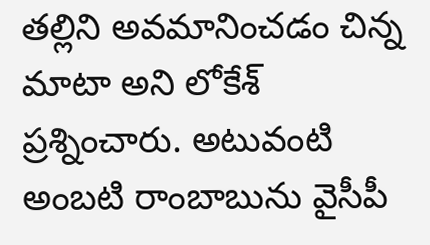తల్లిని అవమానించడం చిన్న మాటా అని లోకేశ్ ప్రశ్నించారు. అటువంటి అంబటి రాంబాబును వైసీపీ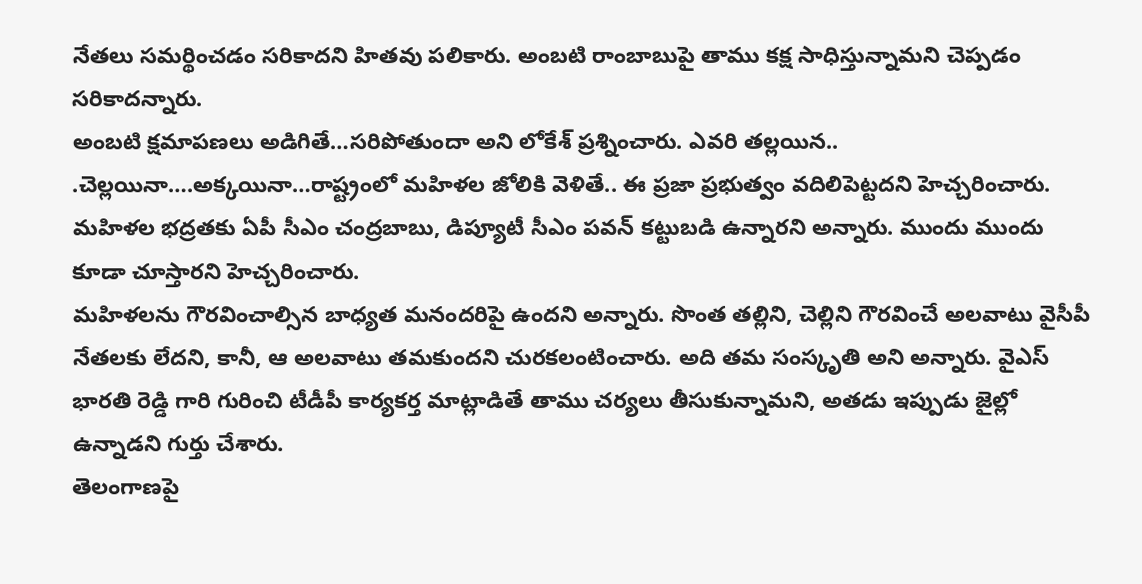నేతలు సమర్థించడం సరికాదని హితవు పలికారు. అంబటి రాంబాబుపై తాము కక్ష సాధిస్తున్నామని చెప్పడం సరికాదన్నారు.
అంబటి క్షమాపణలు అడిగితే…సరిపోతుందా అని లోకేశ్ ప్రశ్నించారు. ఎవరి తల్లయిన.. .చెల్లయినా….అక్కయినా…రాష్ట్రంలో మహిళల జోలికి వెళితే.. ఈ ప్రజా ప్రభుత్వం వదిలిపెట్టదని హెచ్చరించారు. మహిళల భద్రతకు ఏపీ సీఎం చంద్రబాబు, డిప్యూటీ సీఎం పవన్ కట్టుబడి ఉన్నారని అన్నారు. ముందు ముందు కూడా చూస్తారని హెచ్చరించారు.
మహిళలను గౌరవించాల్సిన బాధ్యత మనందరిపై ఉందని అన్నారు. సొంత తల్లిని, చెల్లిని గౌరవించే అలవాటు వైసీపీ నేతలకు లేదని, కానీ, ఆ అలవాటు తమకుందని చురకలంటించారు. అది తమ సంస్కృతి అని అన్నారు. వైఎస్ భారతి రెడ్డి గారి గురించి టీడీపీ కార్యకర్త మాట్లాడితే తాము చర్యలు తీసుకున్నామని, అతడు ఇప్పుడు జైల్లో ఉన్నాడని గుర్తు చేశారు.
తెలంగాణపై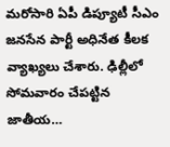మరోసారి ఏపీ డిప్యూటీ సీఎం జనసేన పార్టీ అధినేత కీలక వ్యాఖ్యలు చేశారు. ఢిల్లీలో సోమవారం చేపట్టిన జాతీయ…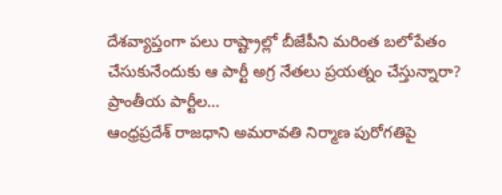దేశవ్యాప్తంగా పలు రాష్ట్రాల్లో బీజేపీని మరింత బలోపేతం చేసుకునేందుకు ఆ పార్టీ అగ్ర నేతలు ప్రయత్నం చేస్తున్నారా? ప్రాంతీయ పార్టీల…
ఆంధ్రప్రదేశ్ రాజధాని అమరావతి నిర్మాణ పురోగతిపై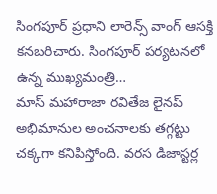సింగపూర్ ప్రధాని లారెన్స్ వాంగ్ ఆసక్తి కనబరిచారు. సింగపూర్ పర్యటనలో ఉన్న ముఖ్యమంత్రి…
మాస్ మహారాజా రవితేజ లైనప్ అభిమానుల అంచనాలకు తగ్గట్టు చక్కగా కనిపిస్తోంది. వరస డిజాస్టర్ల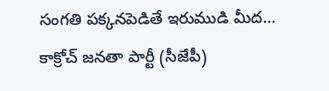సంగతి పక్కనపెడితే ఇరుముడి మీద…
కాక్రోచ్ జనతా పార్టీ (సీజేపీ)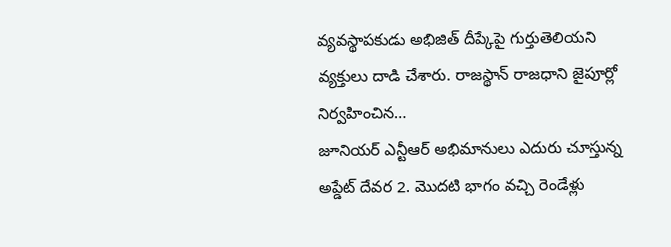వ్యవస్థాపకుడు అభిజిత్ దీప్కేపై గుర్తుతెలియని వ్యక్తులు దాడి చేశారు. రాజస్థాన్ రాజధాని జైపూర్లో నిర్వహించిన…
జూనియర్ ఎన్టీఆర్ అభిమానులు ఎదురు చూస్తున్న అప్డేట్ దేవర 2. మొదటి భాగం వచ్చి రెండేళ్లు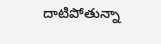దాటిపోతున్నా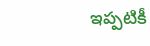ఇప్పటికీ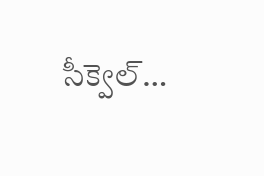సీక్వెల్…